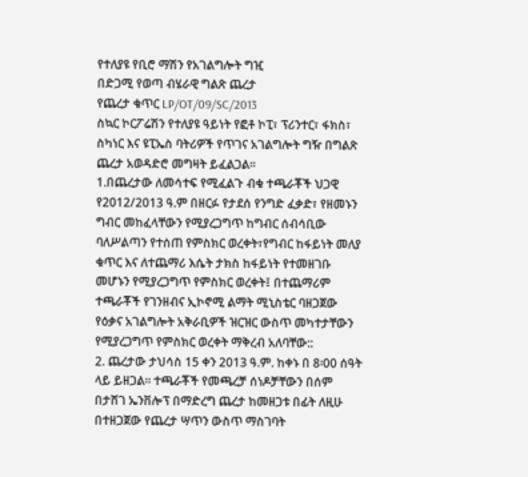የተለያዩ የቢሮ ማሽን የአገልግሎት ግዢ
በድጋሚ የወጣ ብሄራዊ ግልጽ ጨረታ
የጨረታ ቁጥር LP/OT/09/SC/2013
ስኳር ኮርፖሬሽን የተለያዩ ዓይነት የፎቶ ኮፒ፣ ፕሪንተር፣ ፋክስ፣ ስካነር እና ዩፒኤስ ባትሪዎች የጥገና አገልግሎት ግዥ በግልጽ ጨረታ አወዳድሮ መግዛት ይፈልጋል፡፡
1.በጨረታው ለመሳተፍ የሚፈልጉ ብቁ ተጫራቾች ህጋዊ የ2012/2013 ዓ.ም በዘርፉ የታደሰ የንግድ ፈቃድ፣ የዘመኑን ግብር መከፈላቸውን የሚያረጋግጥ ከግብር ሰብሳቢው ባለሥልጣን የተሰጠ የምስክር ወረቀት፣የግብር ከፋይነት መለያ ቁጥር እና ለተጨማሪ እሴት ታክስ ከፋይነት የተመዘገቡ መሆኑን የሚያረጋግጥ የምስክር ወረቀት፤ በተጨማሪም ተጫራቾች የገንዘብና ኢኮኖሚ ልማት ሚኒስቴር ባዘጋጀው የዕቃና አገልግሎት አቅራቢዎች ዝርዝር ውስጥ መካተታቸውን የሚያረጋግጥ የምስክር ወረቀት ማቅረብ አለባቸው::
2. ጨረታው ታህሳስ 15 ቀን 2013 ዓ.ም. ከቀኑ በ 8፡00 ሰዓት ላይ ይዘጋል፡፡ ተጫራቾች የመጫረቻ ሰነዶቻቸውን በሰም በታሸገ ኤንቨሎፕ በማድረግ ጨረታ ከመዘጋቱ በፊት ለዚሁ በተዘጋጀው የጨረታ ሣጥን ውስጥ ማስገባት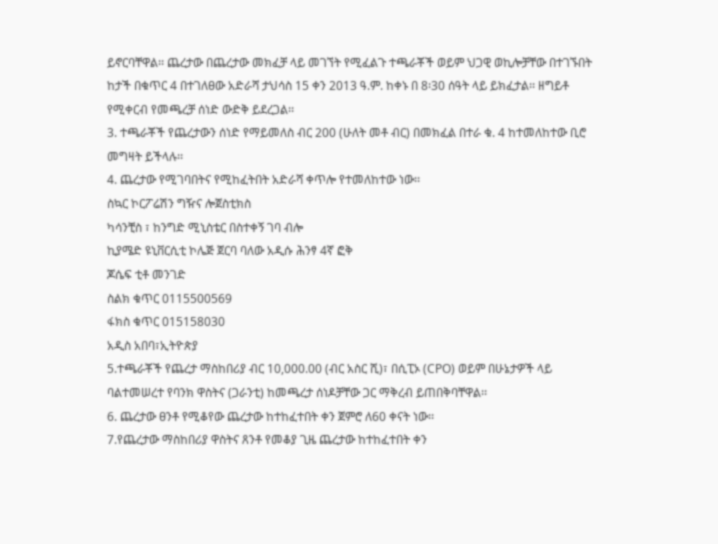ይኖርባቸዋል፡፡ ጨረታው በጨረታው መክፈቻ ላይ መገኘት የሚፈልጉ ተጫራቾች ወይም ህጋዊ ወኪሎቻቸው በተገኙበት ከታች በቁጥር 4 በተገለፀው አድራሻ ታህሳስ 15 ቀን 2013 ዓ.ም. ከቀኑ በ 8፡30 ሰዓት ላይ ይክፈታል፡፡ ዘግይቶ የሚቀርብ የመጫረቻ ሰነድ ውድቅ ይደረጋል፡፡
3. ተጫራቾች የጨረታውን ሰነድ የማይመለስ ብር 200 (ሁለት መቶ ብር) በመክፈል በተራ ቁ. 4 ከተመለከተው ቢሮ መግዛት ይችላሉ፡፡
4. ጨረታው የሚገባበትና የሚከፈትበት አድራሻ ቀጥሎ የተመለከተው ነው፡፡
ስኳር ኮርፖሬሽን ግዥና ሎጀስቲክስ
ካሳንቺስ ፣ ከንግድ ሚኒስቴር በስተቀኝ ገባ ብሎ
ኪያሜድ ዩኒቨርሲቲ ኮሌጅ ጀርባ ባለው አዲሱ ሕንፃ 4ኛ ፎቅ
ጆሴፍ ቲቶ መንገድ
ስልክ ቁጥር 0115500569
ፋክስ ቁጥር 015158030
አዲስ አበባ፣ኢትዮጵያ
5.ተጫራቾች የጨረታ ማስከበሪያ ብር 10,000.00 (ብር አስር ሺ)፣ በሲፒኦ (CPO) ወይም በሁኔታዎች ላይ ባልተመሠረተ የባንክ ዋስትና (ጋራንቲ) ከመጫረታ ሰነዶቻቸው ጋር ማቅረብ ይጠበቅባቸዋል፡፡
6. ጨረታው ፀንቶ የሚቆየው ጨረታው ከተከፈተበት ቀን ጀምሮ ለ60 ቀናት ነው፡፡
7.የጨረታው ማስከበሪያ ዋስትና ጸንቶ የመቆያ ጊዜ ጨረታው ከተከፈተበት ቀን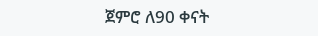ጀምሮ ለ90 ቀናት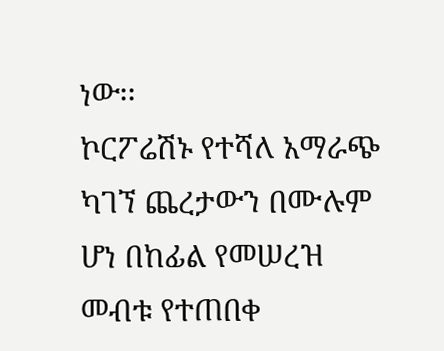ነው፡፡
ኮርፖሬሽኑ የተሻለ አማራጭ ካገኘ ጨረታውን በሙሉም ሆነ በከፊል የመሠረዝ መብቱ የተጠበቀ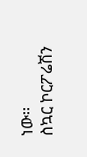ነው፡፡
ስኳር ኮርፖሬሽን